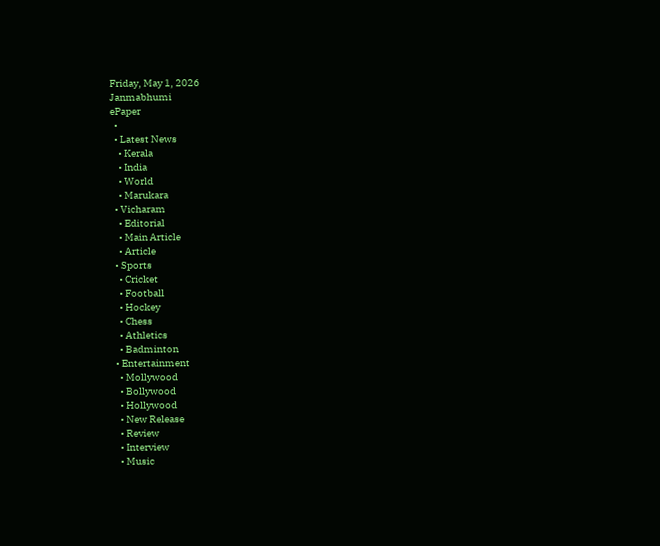Friday, May 1, 2026
Janmabhumi
ePaper
  •
  • Latest News
    • Kerala
    • India
    • World
    • Marukara
  • Vicharam
    • Editorial
    • Main Article
    • Article
  • Sports
    • Cricket
    • Football
    • Hockey
    • Chess
    • Athletics
    • Badminton
  • Entertainment
    • Mollywood
    • Bollywood
    • Hollywood
    • New Release
    • Review
    • Interview
    • Music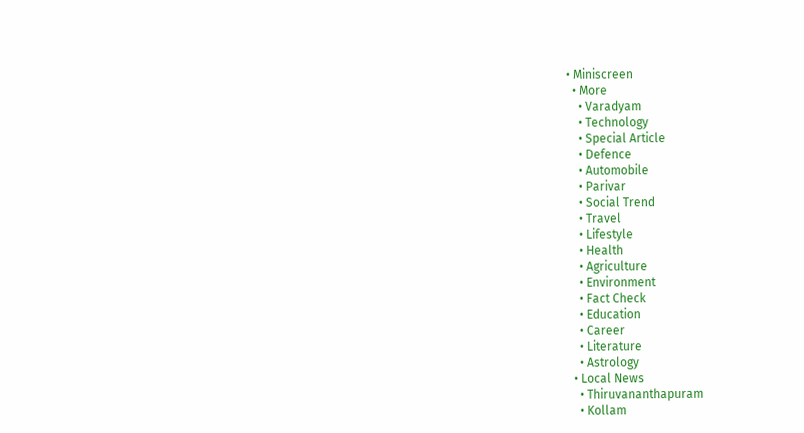• Miniscreen
  • More
    • Varadyam
    • Technology
    • Special Article
    • Defence
    • Automobile
    • Parivar
    • Social Trend
    • Travel
    • Lifestyle
    • Health
    • Agriculture
    • Environment
    • Fact Check
    • Education
    • Career
    • Literature
    • Astrology
  • Local News
    • Thiruvananthapuram
    • Kollam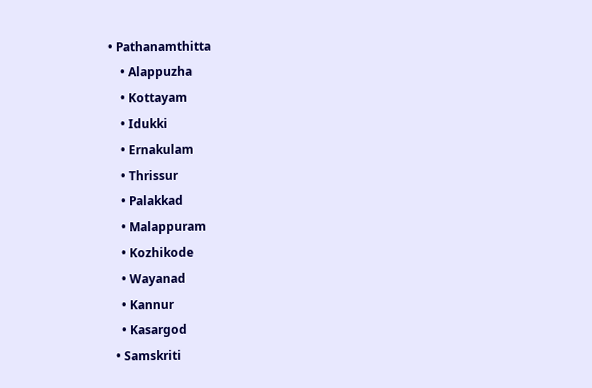• Pathanamthitta
    • Alappuzha
    • Kottayam
    • Idukki
    • Ernakulam
    • Thrissur
    • Palakkad
    • Malappuram
    • Kozhikode
    • Wayanad
    • Kannur
    • Kasargod
  • Samskriti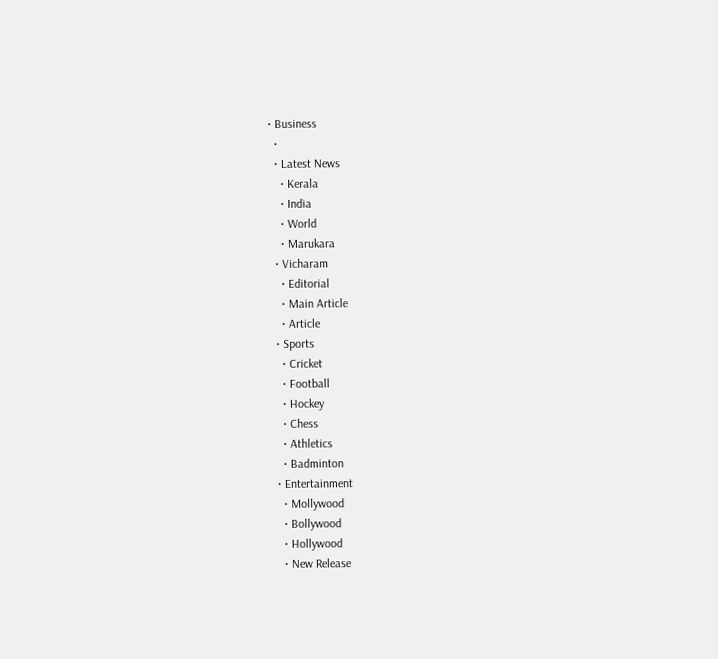• Business
  •
  • Latest News
    • Kerala
    • India
    • World
    • Marukara
  • Vicharam
    • Editorial
    • Main Article
    • Article
  • Sports
    • Cricket
    • Football
    • Hockey
    • Chess
    • Athletics
    • Badminton
  • Entertainment
    • Mollywood
    • Bollywood
    • Hollywood
    • New Release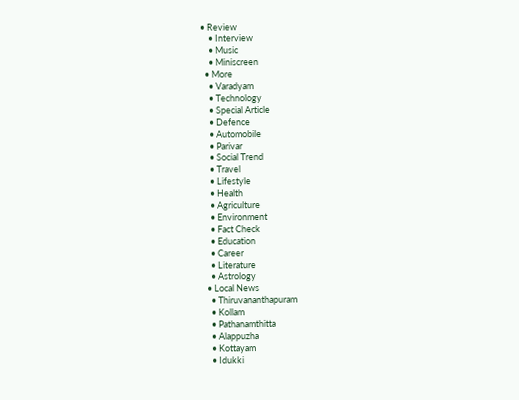• Review
    • Interview
    • Music
    • Miniscreen
  • More
    • Varadyam
    • Technology
    • Special Article
    • Defence
    • Automobile
    • Parivar
    • Social Trend
    • Travel
    • Lifestyle
    • Health
    • Agriculture
    • Environment
    • Fact Check
    • Education
    • Career
    • Literature
    • Astrology
  • Local News
    • Thiruvananthapuram
    • Kollam
    • Pathanamthitta
    • Alappuzha
    • Kottayam
    • Idukki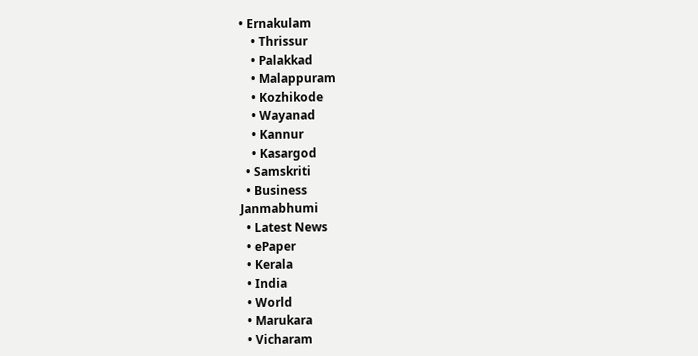• Ernakulam
    • Thrissur
    • Palakkad
    • Malappuram
    • Kozhikode
    • Wayanad
    • Kannur
    • Kasargod
  • Samskriti
  • Business
Janmabhumi
  • Latest News
  • ePaper
  • Kerala
  • India
  • World
  • Marukara
  • Vicharam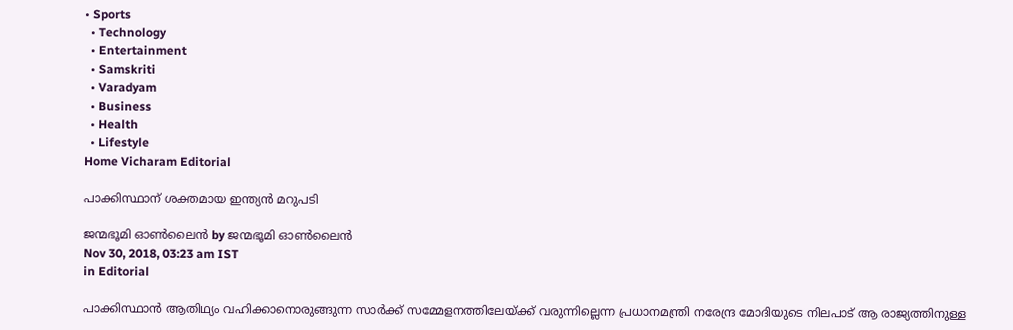• Sports
  • Technology
  • Entertainment
  • Samskriti
  • Varadyam
  • Business
  • Health
  • Lifestyle
Home Vicharam Editorial

പാക്കിസ്ഥാന് ശക്തമായ ഇന്ത്യന്‍ മറുപടി

ജന്മഭൂമി ഓണ്‍ലൈന്‍ by ജന്മഭൂമി ഓണ്‍ലൈന്‍
Nov 30, 2018, 03:23 am IST
in Editorial

പാക്കിസ്ഥാന്‍ ആതിഥ്യം വഹിക്കാനൊരുങ്ങുന്ന സാര്‍ക്ക് സമ്മേളനത്തിലേയ്‌ക്ക് വരുന്നില്ലെന്ന പ്രധാനമന്ത്രി നരേന്ദ്ര മോദിയുടെ നിലപാട് ആ രാജ്യത്തിനുള്ള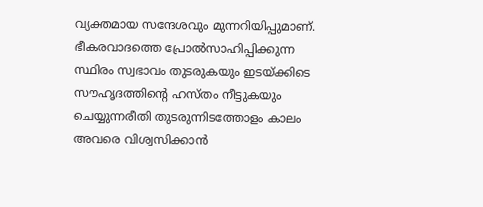വ്യക്തമായ സന്ദേശവും മുന്നറിയിപ്പുമാണ്. ഭീകരവാദത്തെ പ്രോല്‍സാഹിപ്പിക്കുന്ന സ്ഥിരം സ്വഭാവം തുടരുകയും ഇടയ്‌ക്കിടെ സൗഹൃദത്തിന്റെ ഹസ്തം നീട്ടുകയും ചെയ്യുന്നരീതി തുടരുന്നിടത്തോളം കാലം അവരെ വിശ്വസിക്കാന്‍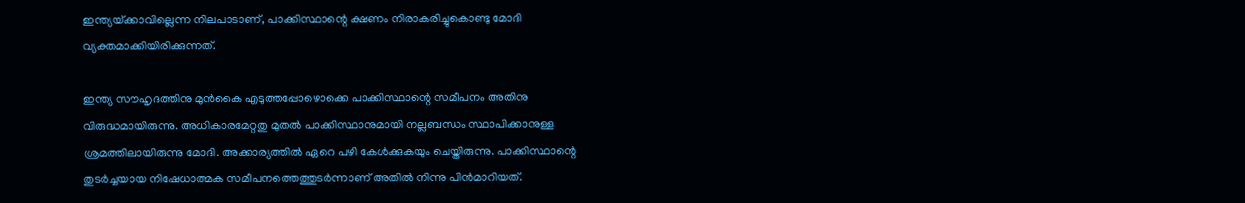ഇന്ത്യയ്‌ക്കാവില്ലെന്ന നിലപാടാണ്, പാക്കിസ്ഥാന്റെ ക്ഷണം നിരാകരിച്ചുകൊണ്ടു മോദി വ്യക്തമാക്കിയിരിക്കുന്നത്.

ഇന്ത്യ സൗഹൃദത്തിനു മുന്‍കൈ എടുത്തപ്പോഴൊക്കെ പാക്കിസ്ഥാന്റെ സമീപനം അതിനു വിരുദ്ധമായിരുന്നു. അധികാരമേറ്റതു മുതല്‍ പാക്കിസ്ഥാനുമായി നല്ലബന്ധം സ്ഥാപിക്കാനുള്ള ശ്രമത്തിലായിരുന്നു മോദി. അക്കാര്യത്തില്‍ ഏറെ പഴി കേള്‍ക്കുകയും ചെയ്തിരുന്നു. പാക്കിസ്ഥാന്റെ തുടര്‍ച്ചയായ നിഷേധാത്മക സമീപനത്തെത്തുടര്‍ന്നാണ് അതില്‍ നിന്നു പിന്‍മാറിയത്.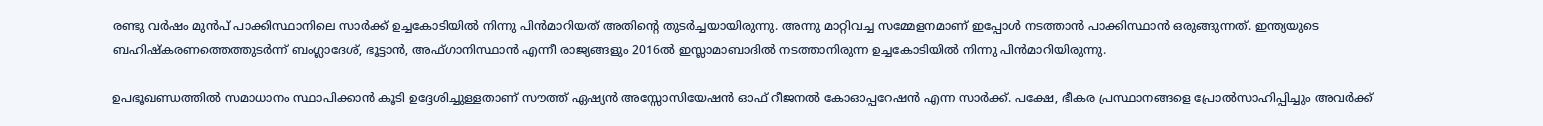രണ്ടു വര്‍ഷം മുന്‍പ് പാക്കിസ്ഥാനിലെ സാര്‍ക്ക് ഉച്ചകോടിയില്‍ നിന്നു പിന്‍മാറിയത് അതിന്റെ തുടര്‍ച്ചയായിരുന്നു. അന്നു മാറ്റിവച്ച സമ്മേളനമാണ് ഇപ്പോള്‍ നടത്താന്‍ പാക്കിസ്ഥാന്‍ ഒരുങ്ങുന്നത്. ഇന്ത്യയുടെ ബഹിഷ്‌കരണത്തെത്തുടര്‍ന്ന് ബംഗ്ലാദേശ്, ഭൂട്ടാന്‍, അഫ്ഗാനിസ്ഥാന്‍ എന്നീ രാജ്യങ്ങളും 2016ല്‍ ഇസ്ലാമാബാദില്‍ നടത്താനിരുന്ന ഉച്ചകോടിയില്‍ നിന്നു പിന്‍മാറിയിരുന്നു.

ഉപഭൂഖണ്ഡത്തില്‍ സമാധാനം സ്ഥാപിക്കാന്‍ കൂടി ഉദ്ദേശിച്ചുള്ളതാണ് സൗത്ത് ഏഷ്യന്‍ അസ്സോസിയേഷന്‍ ഓഫ് റീജനല്‍ കോഓപ്പറേഷന്‍ എന്ന സാര്‍ക്ക്. പക്ഷേ, ഭീകര പ്രസ്ഥാനങ്ങളെ പ്രോല്‍സാഹിപ്പിച്ചും അവര്‍ക്ക്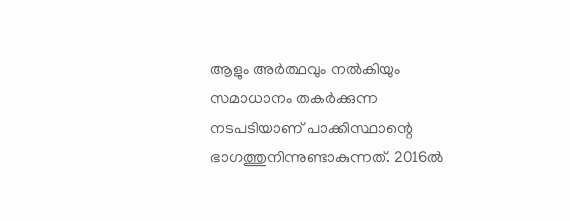ആളും അര്‍ത്ഥവും നല്‍കിയും സമാധാനം തകര്‍ക്കുന്ന നടപടിയാണ് പാക്കിസ്ഥാന്റെ ഭാഗത്തുനിന്നുണ്ടാകുന്നത്. 2016ല്‍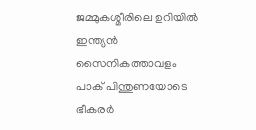ജമ്മുകശ്മീരിലെ ഉറിയില്‍ ഇന്ത്യന്‍ സൈനികത്താവളം പാക് പിന്തുണയോടെ ഭീകരര്‍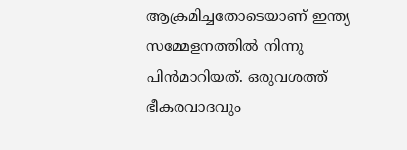ആക്രമിച്ചതോടെയാണ് ഇന്ത്യ സമ്മേളനത്തില്‍ നിന്നു പിന്‍മാറിയത്. ഒരുവശത്ത് ഭീകരവാദവും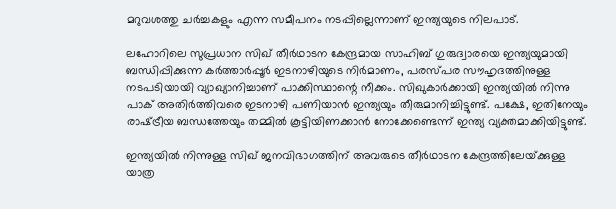മറുവശത്തു ചര്‍ച്ചകളും എന്ന സമീപനം നടപ്പില്ലെന്നാണ് ഇന്ത്യയുടെ നിലപാട്.

ലഹോറിലെ സുപ്രധാന സിഖ് തീര്‍ഥാടന കേന്ദ്രമായ സാഹിബ് ഗുരുദ്വാരയെ ഇന്ത്യയുമായി ബന്ധിപ്പിക്കുന്ന കര്‍ത്താര്‍പ്പൂര്‍ ഇടനാഴിയുടെ നിര്‍മാണം, പരസ്പര സൗഹൃദത്തിനുള്ള നടപടിയായി വ്യാഖ്യാനിച്ചാണ് പാക്കിസ്ഥാന്റെ നീക്കം. സിഖുകാര്‍ക്കായി ഇന്ത്യയില്‍ നിന്നു പാക് അതിര്‍ത്തിവരെ ഇടനാഴി പണിയാന്‍ ഇന്ത്യയും തീരുമാനിച്ചിട്ടുണ്ട്. പക്ഷേ, ഇതിനേയും രാഷ്‌ട്രീയ ബന്ധത്തേയും തമ്മില്‍ കൂട്ടിയിണക്കാന്‍ നോക്കേണ്ടെന്ന് ഇന്ത്യ വ്യക്തമാക്കിയിട്ടുണ്ട്.

ഇന്ത്യയില്‍ നിന്നുള്ള സിഖ് ജനവിഭാഗത്തിന് അവരുടെ തീര്‍ഥാടന കേന്ദ്രത്തിലേയ്‌ക്കുള്ള യാത്ര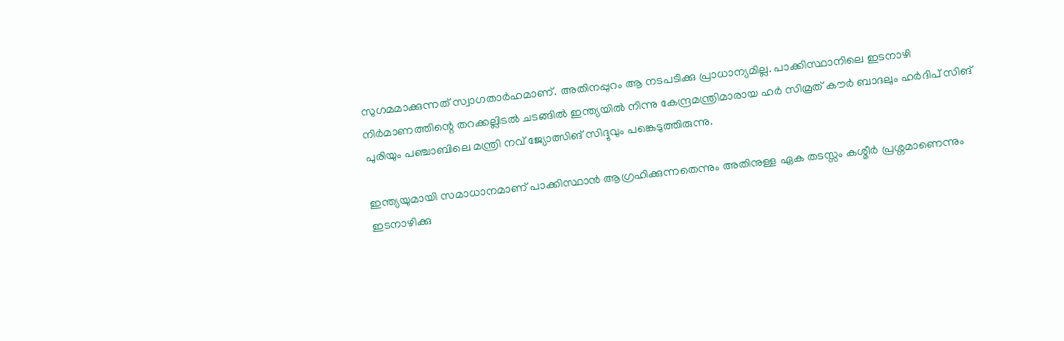സുഗമമാക്കുന്നത് സ്വാഗതാര്‍ഹമാണ്. അതിനപ്പുറം ആ നടപടിക്കു പ്രാധാന്യമില്ല. പാക്കിസ്ഥാനിലെ ഇടനാഴി നിര്‍മാണത്തിന്റെ തറക്കല്ലിടല്‍ ചടങ്ങില്‍ ഇന്ത്യയില്‍ നിന്നു കേന്ദ്രമന്ത്രിമാരായ ഹര്‍ സിമ്രത് കൗര്‍ ബാദലും ഹര്‍ദിപ് സിങ് പുരിയും പഞ്ചാബിലെ മന്ത്രി നവ് ജ്യോത്സിങ് സിദ്ദുവും പങ്കെടുത്തിരുന്നു.

ഇന്ത്യയുമായി സമാധാനമാണ് പാക്കിസ്ഥാന്‍ ആഗ്രഹിക്കുന്നതെന്നും അതിനുള്ള ഏക തടസ്സം കശ്മീര്‍ പ്രശ്നമാണെന്നും ഇടനാഴിക്കു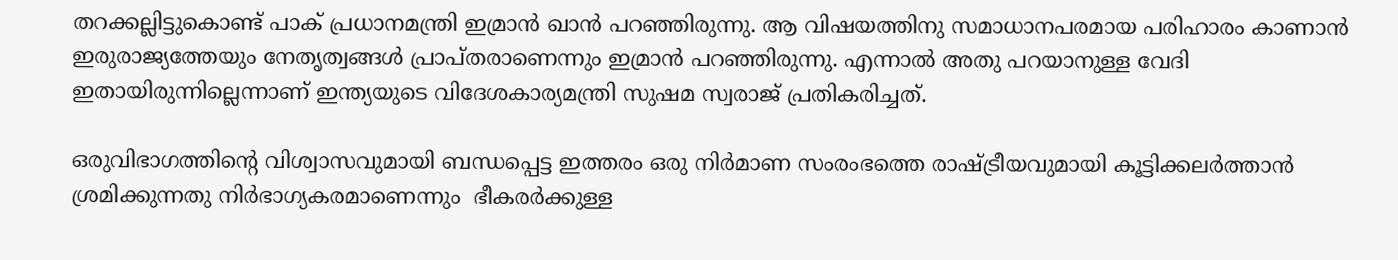തറക്കല്ലിട്ടുകൊണ്ട് പാക് പ്രധാനമന്ത്രി ഇമ്രാന്‍ ഖാന്‍ പറഞ്ഞിരുന്നു. ആ വിഷയത്തിനു സമാധാനപരമായ പരിഹാരം കാണാന്‍ ഇരുരാജ്യത്തേയും നേതൃത്വങ്ങള്‍ പ്രാപ്തരാണെന്നും ഇമ്രാന്‍ പറഞ്ഞിരുന്നു. എന്നാല്‍ അതു പറയാനുള്ള വേദി ഇതായിരുന്നില്ലെന്നാണ് ഇന്ത്യയുടെ വിദേശകാര്യമന്ത്രി സുഷമ സ്വരാജ് പ്രതികരിച്ചത്.

ഒരുവിഭാഗത്തിന്റെ വിശ്വാസവുമായി ബന്ധപ്പെട്ട ഇത്തരം ഒരു നിര്‍മാണ സംരംഭത്തെ രാഷ്‌ട്രീയവുമായി കൂട്ടിക്കലര്‍ത്താന്‍ ശ്രമിക്കുന്നതു നിര്‍ഭാഗ്യകരമാണെന്നും  ഭീകരര്‍ക്കുള്ള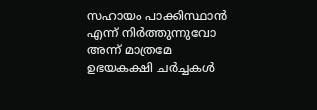സഹായം പാക്കിസ്ഥാന്‍ എന്ന് നിര്‍ത്തുന്നുവോ അന്ന് മാത്രമേ ഉഭയകക്ഷി ചര്‍ച്ചകള്‍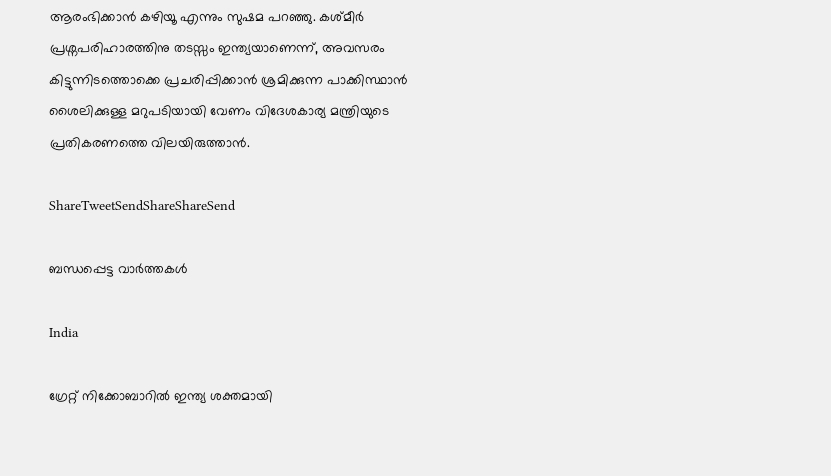ആരംഭിക്കാന്‍ കഴിയൂ എന്നും സുഷമ പറഞ്ഞു. കശ്മീര്‍ പ്രശ്നപരിഹാരത്തിനു തടസ്സം ഇന്ത്യയാണെന്ന്, അവസരം കിട്ടുന്നിടത്തൊക്കെ പ്രചരിപ്പിക്കാന്‍ ശ്രമിക്കുന്ന പാക്കിസ്ഥാന്‍ ശൈലിക്കുള്ള മറുപടിയായി വേണം വിദേശകാര്യ മന്ത്രിയുടെ പ്രതികരണത്തെ വിലയിരുത്താന്‍.

ShareTweetSendShareShareSend

ബന്ധപ്പെട്ട വാര്‍ത്തകള്‍

India

ഗ്രേറ്റ് നിക്കോബാറിൽ ഇന്ത്യ ശക്തമായി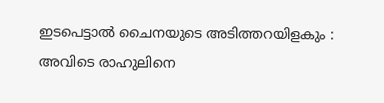ഇടപെട്ടാൽ ചൈനയുടെ അടിത്തറയിളകും : അവിടെ രാഹുലിനെ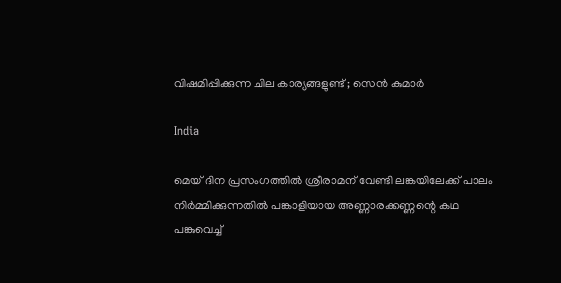വിഷമിപ്പിക്കുന്ന ചില കാര്യങ്ങളുണ്ട് ; സെൻ കുമാർ

India

മെയ് ദിന പ്രസംഗത്തില്‍ ശ്രീരാമന് വേണ്ടി ലങ്കയിലേക്ക് പാലം നിര്‍മ്മിക്കുന്നതില്‍ പങ്കാളിയായ അണ്ണാരക്കണ്ണന്റെ കഥ പങ്കുവെച്ച്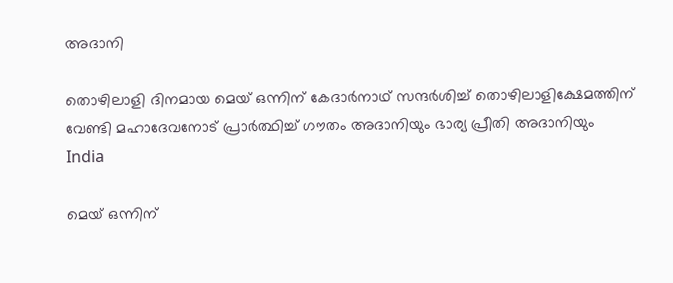അദാനി

തൊഴിലാളി ദിനമായ മെയ് ഒന്നിന് കേദാര്‍നാഥ് സന്ദര്‍ശിച്ച് തൊഴിലാളിക്ഷേമത്തിന് വേണ്ടി മഹാദേവനോട് പ്രാര്‍ത്ഥിച്ച് ഗൗതം അദാനിയും ഭാര്യ പ്രീതി അദാനിയും
India

മെയ് ഒന്നിന്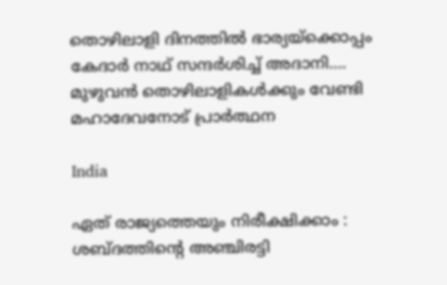തൊഴിലാളി ദിനത്തില്‍ ഭാര്യയ്‌ക്കൊപ്പം കേദാര്‍ നാഥ് സന്ദര്‍ശിച്ച് അദാനി…. മുഴുവന്‍ തൊഴിലാളികള്‍ക്കും വേണ്ടി മഹാദേവനോട് പ്രാര്‍ത്ഥന

India

ഏത് രാജ്യത്തെയും നിരീക്ഷിക്കാം : ശബ്ദത്തിന്റെ അഞ്ചിരട്ടി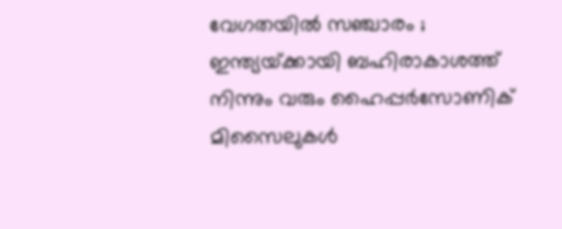വേഗതയിൽ സഞ്ചാരം ; ഇന്ത്യയ്‌ക്കായി ബഹിരാകാശത്ത് നിന്നും വരും ഹൈപ്പർസോണിക് മിസൈലുകൾ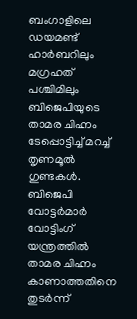ബംഗാളിലെ ഡയമണ്ട് ഹാര്‍ബറിലും മഗ്രഹത് പശ്ചിമിലും ബിജെപിയുടെ താമര ചിഹ്നം ടേപ്പൊട്ടിച്ച് മറച്ച് തൃണമൂല്‍ ഗുണ്ടകള്‍. ബിജെപി വോട്ടര്‍മാര്‍ വോട്ടിംഗ് യന്ത്രത്തില്‍ താമര ചിഹ്നം കാണാത്തതിനെ തുടര്‍ന്ന്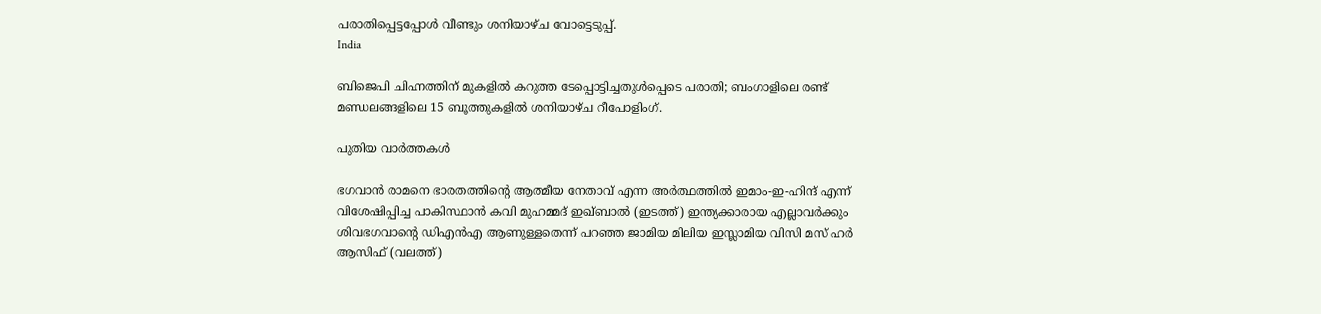പരാതിപ്പെട്ടപ്പോള്‍ വീണ്ടും ശനിയാഴ്ച വോട്ടെടുപ്പ്.
India

ബിജെപി ചിഹ്നത്തിന് മുകളില്‍ കറുത്ത ടേപ്പൊട്ടിച്ചതുള്‍പ്പെടെ പരാതി; ബംഗാളിലെ രണ്ട് മണ്ഡലങ്ങളിലെ 15 ബൂത്തുകളിൽ ശനിയാഴ്ച റീപോളിംഗ്.

പുതിയ വാര്‍ത്തകള്‍

ഭഗവാന്‍ രാമനെ ഭാരതത്തിന്‍റെ ആത്മീയ നേതാവ് എന്ന അര്‍ത്ഥത്തില്‍ ഇമാം-ഇ-ഹിന്ദ് എന്ന് വിശേഷിപ്പിച്ച പാകിസ്ഥാന്‍ കവി മുഹമ്മദ് ഇഖ്ബാല്‍ (ഇടത്ത്) ഇന്ത്യക്കാരായ എല്ലാവര്‍ക്കും ശിവഭഗവാന്‍റെ ഡിഎന്‍എ ആണുള്ളതെന്ന് പറഞ്ഞ ജാമിയ മിലിയ ഇസ്ലാമിയ വിസി മസ് ഹര്‍ ആസിഫ് (വലത്ത്)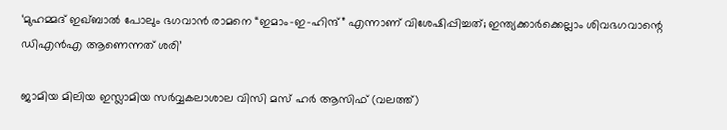‘മുഹമ്മദ് ഇഖ്ബാൽ പോലും ഭഗവാൻ രാമനെ “ഇമാം-ഇ-ഹിന്ദ്” എന്നാണ് വിശേഷിപ്പിച്ചത്; ഇന്ത്യക്കാര്‍ക്കെല്ലാം ശിവഭഗവാന്റെ ഡിഎന്‍എ ആണെന്നത് ശരി’

ജാമിയ മിലിയ ഇസ്ലാമിയ സര്‍വ്വകലാശാല വിസി മസ് ഹര്‍ ആസിഫ് (വലത്ത്)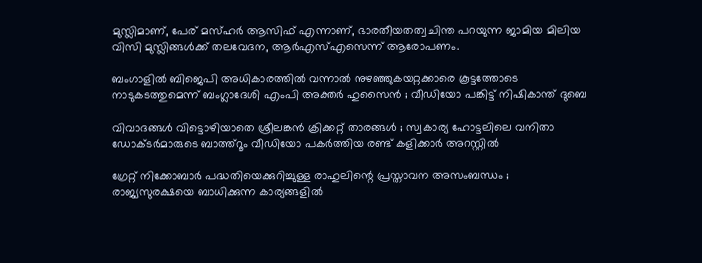മുസ്ലിമാണ്, പേര് മസ്ഹര്‍ ആസിഫ് എന്നാണ്, ഭാരതീയതത്വചിന്ത പറയുന്ന ജാമിയ മിലിയ വിസി മുസ്ലിങ്ങള്‍ക്ക് തലവേദന, ആര്‍എസ്എസെന്ന് ആരോപണം.

ബംഗാളിൽ ബിജെപി അധികാരത്തിൽ വന്നാൽ നുഴഞ്ഞുകയറ്റക്കാരെ കൂട്ടത്തോടെ നാടുകടത്തുമെന്ന് ബംഗ്ലാദേശി എംപി അക്തർ ഹുസൈൻ ; വീഡിയോ പങ്കിട്ട് നിഷികാന്ത് ദുബെ

വിവാദങ്ങൾ വിട്ടൊഴിയാതെ ശ്രീലങ്കൻ ക്രിക്കറ്റ് താരങ്ങൾ ; സ്വകാര്യ ഹോട്ടലിലെ വനിതാ ഡോക്ടർമാരുടെ ബാത്ത്റൂം വീഡിയോ പകർത്തിയ രണ്ട് കളിക്കാർ അറസ്റ്റിൽ

ഗ്രേറ്റ് നിക്കോബാർ പദ്ധതിയെക്കുറിച്ചുള്ള രാഹുലിന്റെ പ്രസ്താവന അസംബന്ധം ; രാജ്യസുരക്ഷയെ ബാധിക്കുന്ന കാര്യങ്ങളിൽ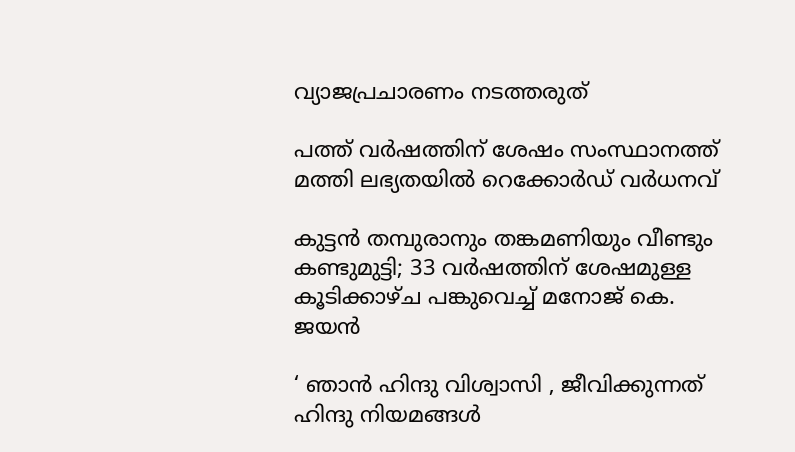വ്യാജപ്രചാരണം നടത്തരുത്

പത്ത് വർഷത്തിന് ശേഷം സംസ്ഥാനത്ത് മത്തി ലഭ്യതയിൽ റെക്കോർഡ് വർധനവ്

കുട്ടൻ തമ്പുരാനും തങ്കമണിയും വീണ്ടും കണ്ടുമുട്ടി; 33 വർഷത്തിന് ശേഷമുള്ള കൂടിക്കാഴ്ച പങ്കുവെച്ച് മനോജ് കെ. ജയൻ

‘ ഞാൻ ഹിന്ദു വിശ്വാസി , ജീവിക്കുന്നത് ഹിന്ദു നിയമങ്ങൾ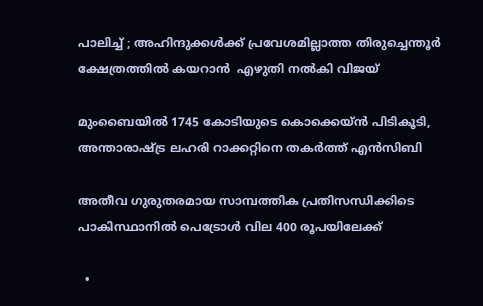പാലിച്ച് ; അഹിന്ദുക്കൾക്ക് പ്രവേശമില്ലാത്ത തിരുച്ചെന്തൂർ ക്ഷേത്രത്തിൽ കയറാൻ  എഴുതി നൽകി വിജയ്

മുംബൈയിൽ 1745 കോടിയുടെ കൊക്കെയ്ന്‍ പിടികൂടി, അന്താരാഷ്‌ട്ര ലഹരി റാക്കറ്റിനെ തകര്‍ത്ത് എന്‍സിബി

അതീവ ഗുരുതരമായ സാമ്പത്തിക പ്രതിസന്ധിക്കിടെ പാകിസ്ഥാനിൽ പെട്രോൾ വില 400 രൂപയിലേക്ക്

  •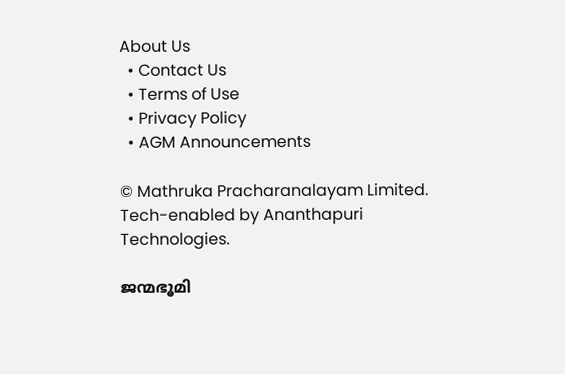About Us
  • Contact Us
  • Terms of Use
  • Privacy Policy
  • AGM Announcements

© Mathruka Pracharanalayam Limited.
Tech-enabled by Ananthapuri Technologies.

ജന്മഭൂമി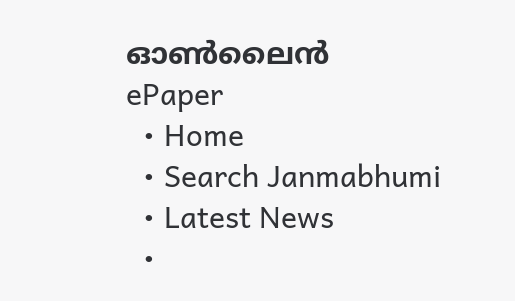ഓണ്‍ലൈന്‍
ePaper
  • Home
  • Search Janmabhumi
  • Latest News
  •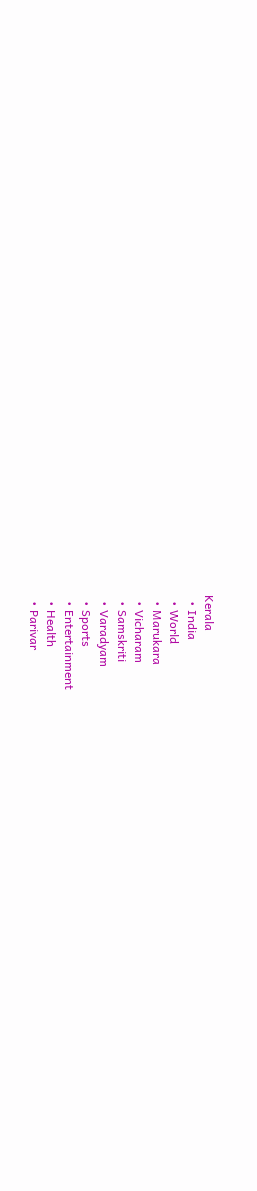Kerala
  • India
  • World
  • Marukara
  • Vicharam
  • Samskriti
  • Varadyam
  • Sports
  • Entertainment
  • Health
  • Parivar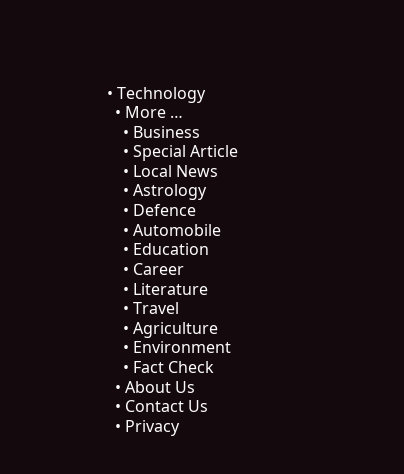• Technology
  • More …
    • Business
    • Special Article
    • Local News
    • Astrology
    • Defence
    • Automobile
    • Education
    • Career
    • Literature
    • Travel
    • Agriculture
    • Environment
    • Fact Check
  • About Us
  • Contact Us
  • Privacy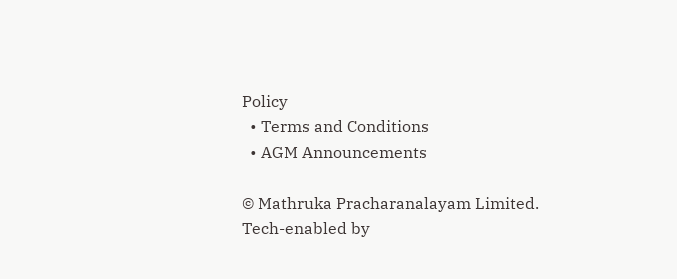Policy
  • Terms and Conditions
  • AGM Announcements

© Mathruka Pracharanalayam Limited.
Tech-enabled by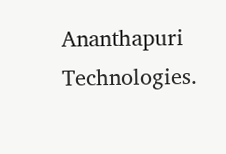Ananthapuri Technologies.